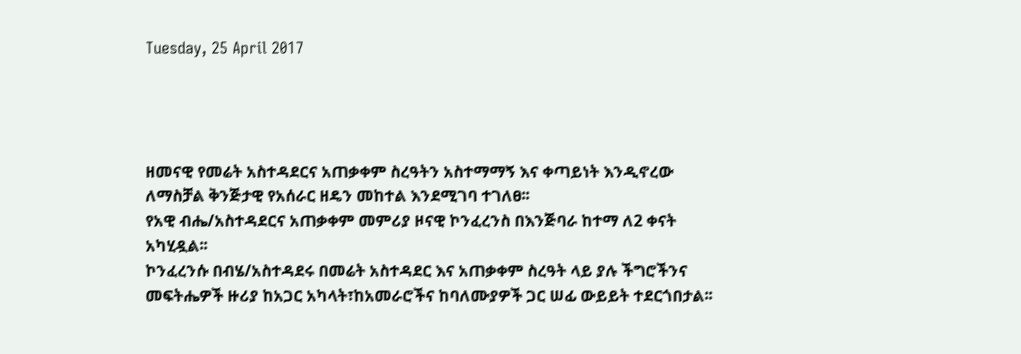Tuesday, 25 April 2017




ዘመናዊ የመሬት አስተዳደርና አጠቃቀም ስረዓትን አስተማማኝ እና ቀጣይነት እንዲኖረው ለማስቻል ቅንጅታዊ የአሰራር ዘዴን መከተል እንደሚገባ ተገለፀ፡፡
የአዊ ብሔ/አስተዳደርና አጠቃቀም መምሪያ ዞናዊ ኮንፈረንስ በእንጅባራ ከተማ ለ2 ቀናት አካሂዷል፡፡
ኮንፈረንሱ በብሄ/አስተዳደሩ በመሬት አስተዳደር እና አጠቃቀም ስረዓት ላይ ያሉ ችግሮችንና መፍትሔዎች ዙሪያ ከአጋር አካላት፣ከአመራሮችና ከባለሙያዎች ጋር ሠፊ ውይይት ተደርጎበታል፡፡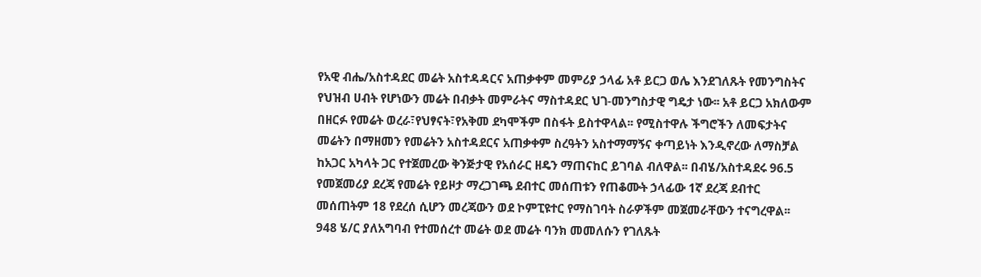የአዊ ብሔ/አስተዳደር መሬት አስተዳዳርና አጠቃቀም መምሪያ ኃላፊ አቶ ይርጋ ወሌ እንደገለጹት የመንግስትና የህዝብ ሀብት የሆነውን መሬት በብቃት መምራትና ማስተዳደር ህገ-መንግስታዊ ግዴታ ነው፡፡ አቶ ይርጋ አክለውም በዘርፉ የመሬት ወረራ፣የህፃናት፣የአቅመ ደካሞችም በስፋት ይስተዋላል፡፡ የሚስተዋሉ ችግሮችን ለመፍታትና መሬትን በማዘመን የመሬትን አስተዳደርና አጠቃቀም ስረዓትን አስተማማኝና ቀጣይነት እንዲኖረው ለማስቻል ከአጋር አካላት ጋር የተጀመረው ቅንጅታዊ የአሰራር ዘዴን ማጠናከር ይገባል ብለዋል፡፡ በብሄ/አስተዳደሩ 96.5 የመጀመሪያ ደረጃ የመሬት የይዞታ ማረጋገጫ ደብተር መሰጠቱን የጠቆሙት ኃላፊው 1ኛ ደረጃ ደብተር መሰጠትም 18 የደረሰ ሲሆን መረጃውን ወደ ኮምፒዩተር የማስገባት ስራዎችም መጀመራቸውን ተናግረዋል፡፡ 948 ሄ/ር ያለአግባብ የተመሰረተ መሬት ወደ መሬት ባንክ መመለሱን የገለጹት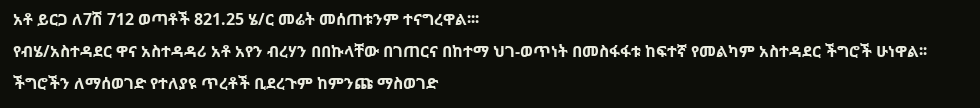አቶ ይርጋ ለ7ሽ 712 ወጣቶች 821.25 ሄ/ር መሬት መሰጠቱንም ተናግረዋል፡፡፡
የብሄ/አስተዳደር ዋና አስተዳዳሪ አቶ አየን ብረሃን በበኩላቸው በገጠርና በከተማ ህገ-ወጥነት በመስፋፋቱ ከፍተኛ የመልካም አስተዳደር ችግሮች ሁነዋል፡፡ ችግሮችን ለማሰወገድ የተለያዩ ጥረቶች ቢደረጉም ከምንጩ ማስወገድ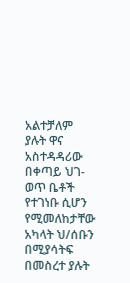አልተቻለም ያሉት ዋና አስተዳዳሪው በቀጣይ ህገ-ወጥ ቤቶች የተገነቡ ሲሆን የሚመለከታቸው አካላት ህ/ሰቡን በሚያሳትፍ በመስረተ ያሉት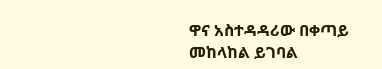ዋና አስተዳዳሪው በቀጣይ መከላከል ይገባል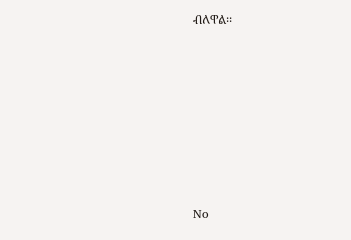ብለዋል፡፡








No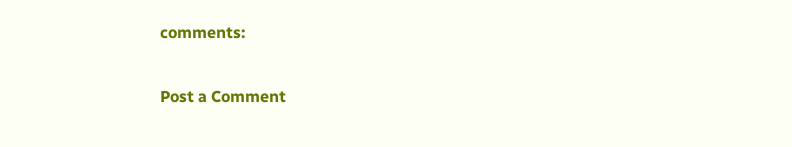comments:

Post a Comment